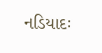નડિયાદઃ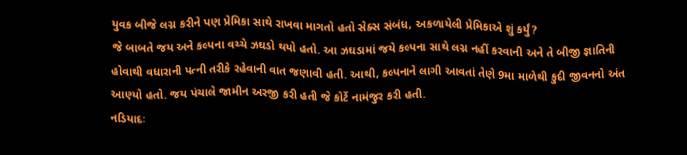યુવક બીજે લગ્ન કરીને પણ પ્રેમિકા સાથે રાખવા માગતો હતો સેક્સ સંબંધ, અકળાયેલી પ્રેમિકાએ શું કર્યું?
જે બાબતે જય અને કલ્પના વચ્ચે ઝઘડો થયો હતો. આ ઝઘડામાં જયે કલ્પના સાથે લગ્ન નહીં કરવાની અને તે બીજી જ્ઞાતિની હોવાથી વધારાની પત્ની તરીકે રહેવાની વાત જણાવી હતી. આથી, કલ્પનાને લાગી આવતાં તેણે 9મા માળેથી કુદી જીવનનો અંત આણ્યો હતો. જય પંચાલે જામીન અરજી કરી હતી જે કોર્ટે નામંજુર કરી હતી.
નડિયાદઃ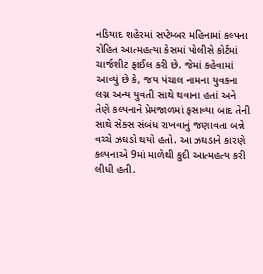નડિયાદ શહેરમાં સપ્ટેમ્બર મહિનામાં કલ્પના રોહિત આત્મહત્યા કેસમાં પોલીસે કોર્ટમાં ચાર્જશીટ ફાઈલ કરી છે. જેમાં કહેવામાં આવ્યું છે કે, જય પંચાલ નામના યુવકના લગ્ન અન્ય યુવતી સાથે થવાના હતાં અને તેણે કલ્પનાને પ્રેમજાળમાં ફસાવ્યા બાદ તેની સાથે સેક્સ સંબંધ રાખવાનું જણાવતા બન્ને વચ્ચે ઝઘડો થયો હતો. આ ઝઘડાને કારણે કલ્પનાએ 9માં માળેથી કુદી આત્મહત્ય કરી લીધી હતી.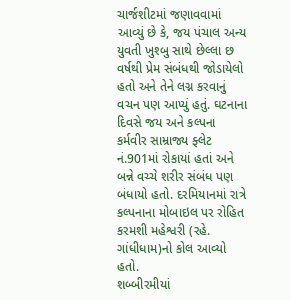ચાર્જશીટમાં જણાવવામાં આવ્યું છે કે, જય પંચાલ અન્ય યુવતી ખુશ્બુ સાથે છેલ્લા છ વર્ષથી પ્રેમ સંબંધથી જોડાયેલો હતો અને તેને લગ્ન કરવાનું વચન પણ આપ્યું હતું. ઘટનાના દિવસે જય અને કલ્પના કર્મવીર સામ્રાજ્ય ફ્લેટ નં.901માં રોકાયાં હતાં અને બન્ને વચ્ચે શરીર સંબંધ પણ બંધાયો હતો. દરમિયાનમાં રાત્રે કલ્પનાના મોબાઇલ પર રોહિત કરમશી મહેશ્વરી (રહે. ગાંધીધામ)નો કોલ આવ્યો હતો.
શબ્બીરમીયાં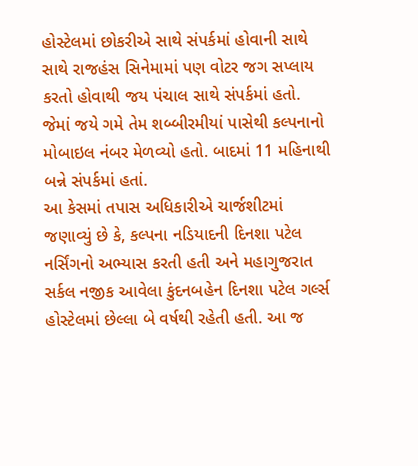હોસ્ટેલમાં છોકરીએ સાથે સંપર્કમાં હોવાની સાથે સાથે રાજહંસ સિનેમામાં પણ વોટર જગ સપ્લાય કરતો હોવાથી જય પંચાલ સાથે સંપર્કમાં હતો. જેમાં જયે ગમે તેમ શબ્બીરમીયાં પાસેથી કલ્પનાનો મોબાઇલ નંબર મેળવ્યો હતો. બાદમાં 11 મહિનાથી બન્ને સંપર્કમાં હતાં.
આ કેસમાં તપાસ અધિકારીએ ચાર્જશીટમાં જણાવ્યું છે કે, કલ્પના નડિયાદની દિનશા પટેલ નર્સિંગનો અભ્યાસ કરતી હતી અને મહાગુજરાત સર્કલ નજીક આવેલા કુંદનબહેન દિનશા પટેલ ગર્લ્સ હોસ્ટેલમાં છેલ્લા બે વર્ષથી રહેતી હતી. આ જ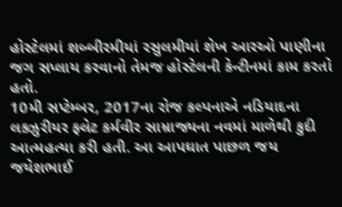હોસ્ટેલમાં શબ્બીરમીયાં રસુલમીયાં શેખ આરઓ પાણીના જગ સપ્લાય કરવાનો તેમજ હોસ્ટેલની કેન્ટીનમાં કામ કરતો હતો.
10મી સપ્ટેમ્બર, 2017ના રોજ કલ્પનાએ નડિયાદના લક્ઝુરીયર ફ્લેટ કર્મવીર સામ્રાજ્યના નવમાં માળેથી કુદી આત્મહત્યા કરી હતી. આ આપઘાત પાછળ જય જયેશભાઈ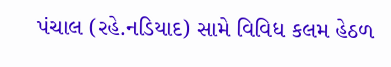પંચાલ (રહે.નડિયાદ) સામે વિવિધ કલમ હેઠળ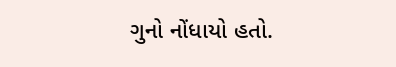ગુનો નોંધાયો હતો.